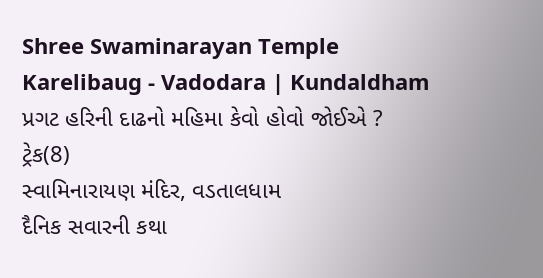Shree Swaminarayan Temple
Karelibaug - Vadodara | Kundaldham
પ્રગટ હરિની દાઢનો મહિમા કેવો હોવો જોઈએ ?
ટ્રેક(8)
સ્વામિનારાયણ મંદિર, વડતાલધામ
દૈનિક સવારની કથા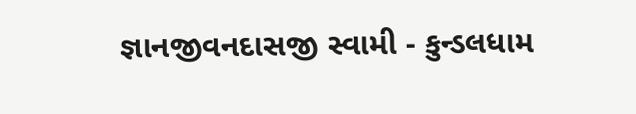જ્ઞાનજીવનદાસજી સ્વામી - કુન્ડલધામ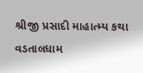શ્રીજી પ્રસાદી માહાત્મ્ય કથા
વડતાલધામ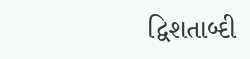દ્વિશતાબ્દી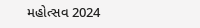મહોત્સવ 2024